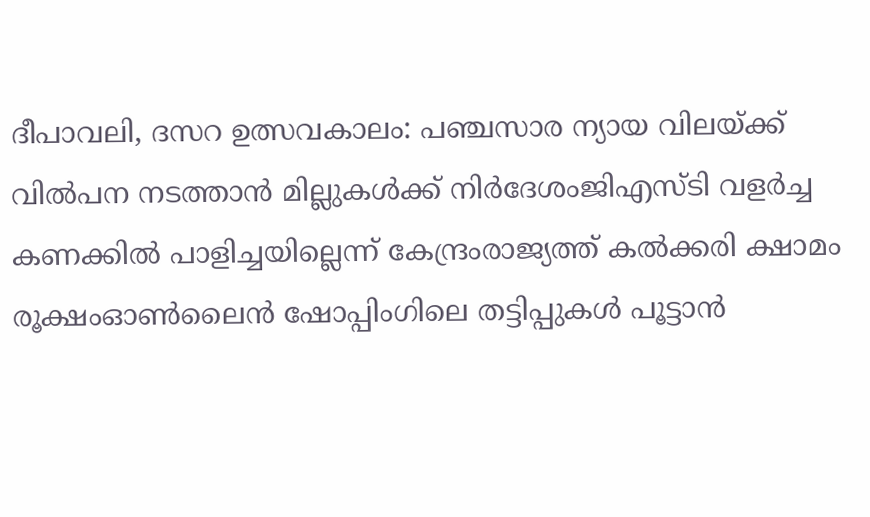ദീപാവലി, ദസറ ഉത്സവകാലം: പഞ്ചസാര ന്യായ വിലയ്ക്ക് വിൽപന നടത്താൻ മില്ലുകൾക്ക് നിർദേശംജിഎസ്ടി വളര്‍ച്ച കണക്കില്‍ പാളിച്ചയില്ലെന്ന് കേന്ദ്രംരാജ്യത്ത് കൽക്കരി ക്ഷാമം രൂക്ഷംഓൺലൈൻ ഷോപ്പിംഗിലെ തട്ടിപ്പുകൾ പൂട്ടാൻ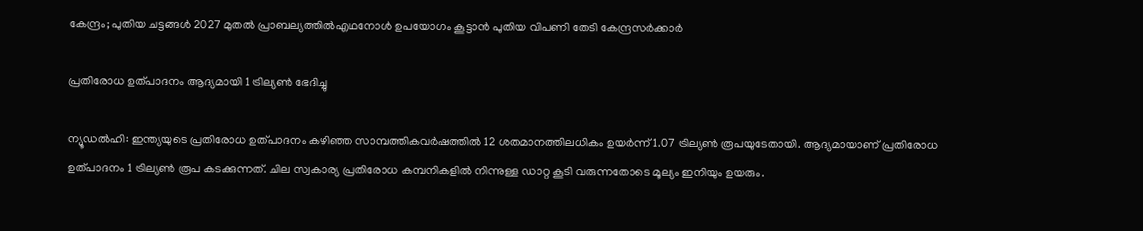കേന്ദ്രം; പുതിയ ചട്ടങ്ങൾ 2027 മുതൽ പ്രാബല്യത്തിൽഎഥനോള്‍ ഉപയോഗം കൂട്ടാൻ പുതിയ വിപണി തേടി കേന്ദ്രസർക്കാർ

പ്രതിരോധ ഉത്പാദനം ആദ്യമായി 1 ട്രില്യണ്‍ ഭേദിച്ചു

ന്യൂഡല്‍ഹി: ഇന്ത്യയുടെ പ്രതിരോധ ഉത്പാദനം കഴിഞ്ഞ സാമ്പത്തികവര്‍ഷത്തില്‍ 12 ശതമാനത്തിലധികം ഉയര്‍ന്ന് 1.07 ട്രില്യണ്‍ രൂപയുടേതായി. ആദ്യമായാണ് പ്രതിരോധ ഉത്പാദനം 1 ട്രില്യണ്‍ രൂപ കടക്കുന്നത്. ചില സ്വകാര്യ പ്രതിരോധ കമ്പനികളില്‍ നിന്നുള്ള ഡാറ്റ കൂടി വരുന്നതോടെ മൂല്യം ഇനിയും ഉയരും.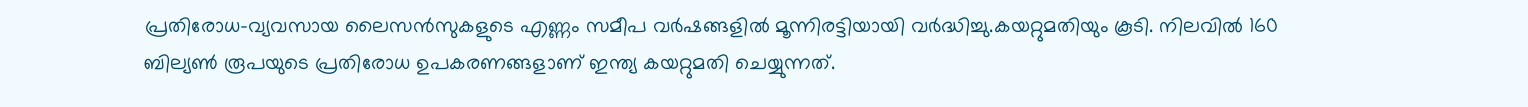പ്രതിരോധ-വ്യവസായ ലൈസന്‍സുകളുടെ എണ്ണം സമീപ വര്‍ഷങ്ങളില്‍ മൂന്നിരട്ടിയായി വര്‍ദ്ധിച്ചു.കയറ്റുമതിയും കൂടി. നിലവില്‍ 160 ബില്യണ്‍ രൂപയുടെ പ്രതിരോധ ഉപകരണങ്ങളാണ് ഇന്ത്യ കയറ്റുമതി ചെയ്യുന്നത്.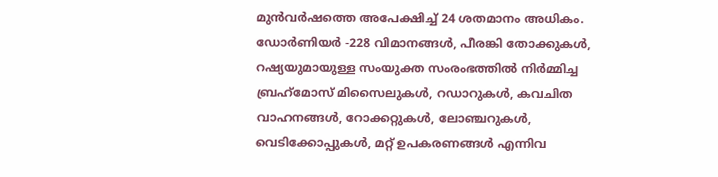മുന്‍വര്‍ഷത്തെ അപേക്ഷിച്ച് 24 ശതമാനം അധികം. ഡോര്‍ണിയര്‍ -228 വിമാനങ്ങള്‍, പീരങ്കി തോക്കുകള്‍, റഷ്യയുമായുള്ള സംയുക്ത സംരംഭത്തില്‍ നിര്‍മ്മിച്ച ബ്രഹ്‌മോസ് മിസൈലുകള്‍, റഡാറുകള്‍, കവചിത വാഹനങ്ങള്‍, റോക്കറ്റുകള്‍, ലോഞ്ചറുകള്‍, വെടിക്കോപ്പുകള്‍, മറ്റ് ഉപകരണങ്ങള്‍ എന്നിവ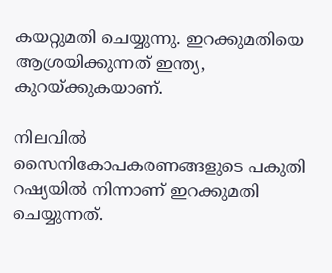കയറ്റുമതി ചെയ്യുന്നു. ഇറക്കുമതിയെ ആശ്രയിക്കുന്നത് ഇന്ത്യ, കുറയ്ക്കുകയാണ്.

നിലവില്‍ സൈനികോപകരണങ്ങളുടെ പകുതി റഷ്യയില്‍ നിന്നാണ് ഇറക്കുമതി ചെയ്യുന്നത്.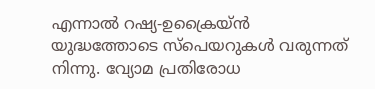എന്നാല്‍ റഷ്യ-ഉക്രൈയ്ന്‍ യുദ്ധത്തോടെ സ്പെയറുകള്‍ വരുന്നത് നിന്നു. വ്യോമ പ്രതിരോധ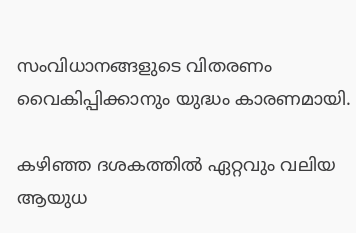സംവിധാനങ്ങളുടെ വിതരണം വൈകിപ്പിക്കാനും യുദ്ധം കാരണമായി.

കഴിഞ്ഞ ദശകത്തില്‍ ഏറ്റവും വലിയ ആയുധ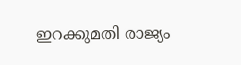ഇറക്കുമതി രാജ്യം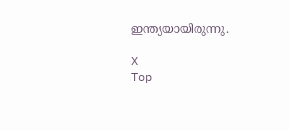ഇന്ത്യയായിരുന്നു.

X
Top